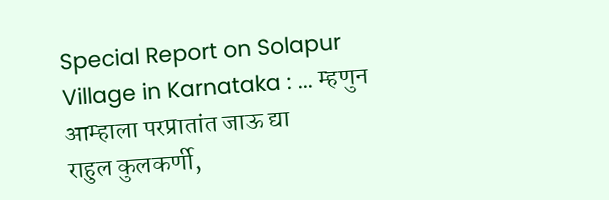Special Report on Solapur Village in Karnataka : ... म्हणुन आम्हाला परप्रातांत जाऊ द्या
राहुल कुलकर्णी,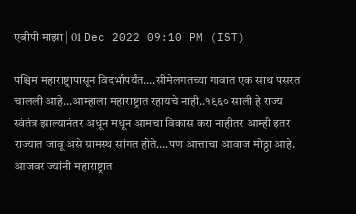एबीपी माझा | 01 Dec 2022 09:10 PM (IST)

पश्चिम महाराष्ट्रापासून विदर्भापर्यंत….सीमेलगतच्या गावात एक साथ पसरत चालली आहे…आम्हाला महाराष्ट्रात रहायचे नाही..१९६० साली हे राज्य स्वंतंत्र झाल्यानंतर अधून मधून आमचा विकास करा नाहीतर आम्ही इतर राज्यात जावू असे ग्रामस्थ सांगत होते….पण आत्ताचा आवाज मोठ्ठा आहे. आजवर ज्यांनी महाराष्ट्रात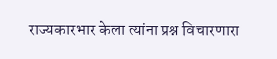राज्यकारभार केला त्यांना प्रश्न विचारणारा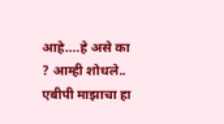आहे….हे असे का ? आम्ही शोधले.. एबीपी माझाचा हा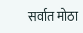सर्वात मोठा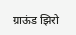ग्राऊंड झिरो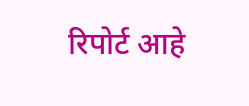रिपोर्ट आहे